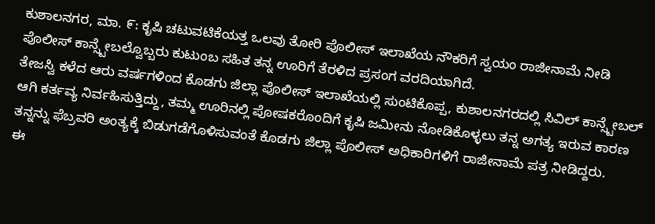ಕುಶಾಲನಗರ, ಮಾ. ೯: ಕೃಷಿ ಚಟುವಟಿಕೆಯತ್ತ ಒಲವು ತೋರಿ ಪೊಲೀಸ್ ಇಲಾಖೆಯ ನೌಕರಿಗೆ ಸ್ವಯಂ ರಾಜೀನಾಮೆ ನೀಡಿ ಪೊಲೀಸ್ ಕಾನ್ಸ್ಟೇಬಲ್ವೊಬ್ಬರು ಕುಟುಂಬ ಸಹಿತ ತನ್ನ ಊರಿಗೆ ತೆರಳಿದ ಪ್ರಸಂಗ ವರದಿಯಾಗಿದೆ.
ತೇಜಸ್ವಿ ಕಳೆದ ಆರು ವರ್ಷಗಳಿಂದ ಕೊಡಗು ಜಿಲ್ಲಾ ಪೊಲೀಸ್ ಇಲಾಖೆಯಲ್ಲಿ ಸುಂಟಿಕೊಪ್ಪ, ಕುಶಾಲನಗರದಲ್ಲಿ ಸಿವಿಲ್ ಕಾನ್ಸ್ಟೇಬಲ್ ಆಗಿ ಕರ್ತವ್ಯ ನಿರ್ವಹಿಸುತ್ತಿದ್ದು, ತಮ್ಮ ಊರಿನಲ್ಲಿ ಪೋಷಕರೊಂದಿಗೆ ಕೃಷಿ ಜಮೀನು ನೋಡಿಕೊಳ್ಳಲು ತನ್ನ ಅಗತ್ಯ ಇರುವ ಕಾರಣ ತನ್ನನ್ನು ಫೆಬ್ರವರಿ ಅಂತ್ಯಕ್ಕೆ ಬಿಡುಗಡೆಗೊಳಿಸುವಂತೆ ಕೊಡಗು ಜಿಲ್ಲಾ ಪೊಲೀಸ್ ಅಧಿಕಾರಿಗಳಿಗೆ ರಾಜೀನಾಮೆ ಪತ್ರ ನೀಡಿದ್ದರು.
ಈ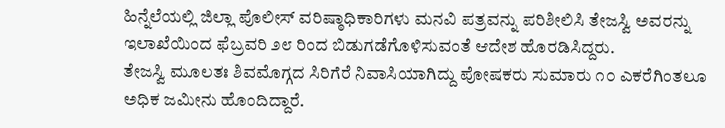ಹಿನ್ನೆಲೆಯಲ್ಲಿ ಜಿಲ್ಲಾ ಪೊಲೀಸ್ ವರಿಷ್ಠಾಧಿಕಾರಿಗಳು ಮನವಿ ಪತ್ರವನ್ನು ಪರಿಶೀಲಿಸಿ ತೇಜಸ್ವಿ ಅವರನ್ನು ಇಲಾಖೆಯಿಂದ ಫೆಬ್ರವರಿ ೨೮ ರಿಂದ ಬಿಡುಗಡೆಗೊಳಿಸುವಂತೆ ಆದೇಶ ಹೊರಡಿಸಿದ್ದರು.
ತೇಜಸ್ವಿ ಮೂಲತಃ ಶಿವಮೊಗ್ಗದ ಸಿರಿಗೆರೆ ನಿವಾಸಿಯಾಗಿದ್ದು ಪೋಷಕರು ಸುಮಾರು ೧೦ ಎಕರೆಗಿಂತಲೂ ಅಧಿಕ ಜಮೀನು ಹೊಂದಿದ್ದಾರೆ.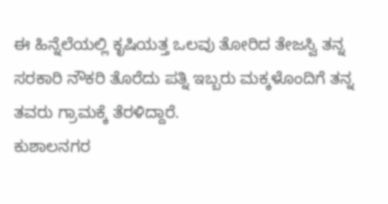ಈ ಹಿನ್ನೆಲೆಯಲ್ಲಿ ಕೃಷಿಯತ್ತ ಒಲವು ತೋರಿದ ತೇಜಸ್ವಿ ತನ್ನ ಸರಕಾರಿ ನೌಕರಿ ತೊರೆದು ಪತ್ನಿ ಇಬ್ಬರು ಮಕ್ಕಳೊಂದಿಗೆ ತನ್ನ ತವರು ಗ್ರಾಮಕ್ಕೆ ತೆರಳಿದ್ದಾರೆ.
ಕುಶಾಲನಗರ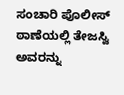ಸಂಚಾರಿ ಪೊಲೀಸ್ ಠಾಣೆಯಲ್ಲಿ ತೇಜಸ್ವಿ ಅವರನ್ನು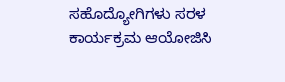ಸಹೊದ್ಯೋಗಿಗಳು ಸರಳ ಕಾರ್ಯಕ್ರಮ ಆಯೋಜಿಸಿ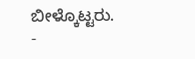ಬೀಳ್ಕೊಟ್ಟರು.
-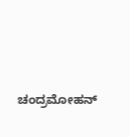ಚಂದ್ರಮೋಹನ್